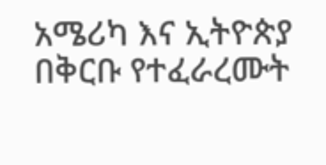አሜሪካ እና ኢትዮጵያ በቅርቡ የተፈራረሙት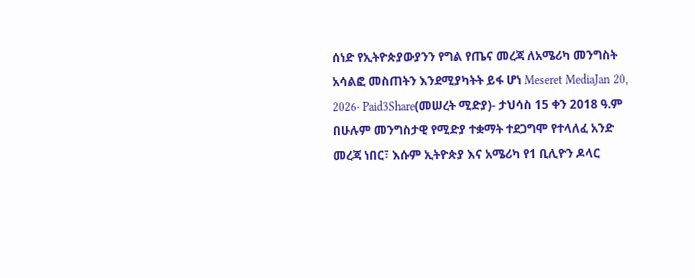ሰነድ የኢትዮጵያውያንን የግል የጤና መረጃ ለአሜሪካ መንግስት አሳልፎ መስጠትን እንደሚያካትት ይፋ ሆነ Meseret MediaJan 20, 2026∙ Paid3Share(መሠረት ሚድያ)- ታህሳስ 15 ቀን 2018 ዓ.ም በሁሉም መንግስታዊ የሚድያ ተቋማት ተደጋግሞ የተላለፈ አንድ መረጃ ነበር፣ እሱም ኢትዮጵያ እና አሜሪካ የ1 ቢሊዮን ዶላር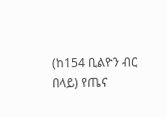(ከ154 ቢልዮን ብር በላይ) የጤና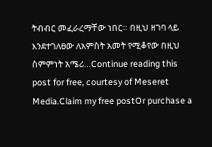ትብብር መፈራረማቸው ነበር። በዚህ ዘገባ ላይ እንደተገለፀው ለአምስት አመት የሚቆየው በዚህ ስምምነት አሜሪ…Continue reading this post for free, courtesy of Meseret Media.Claim my free postOr purchase a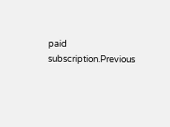paid subscription.Previous